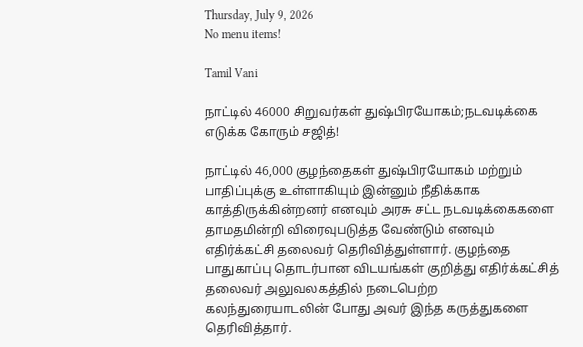Thursday, July 9, 2026
No menu items!

Tamil Vani

நாட்டில் 46000 சிறுவர்கள் துஷ்பிரயோகம்;நடவடிக்கை எடுக்க கோரும் சஜித்!

நாட்டில் 46,000 குழந்தைகள் துஷ்பிரயோகம் மற்றும் பாதிப்புக்கு உள்ளாகியும் இன்னும் நீதிக்காக காத்திருக்கின்றனர் எனவும் அரசு சட்ட நடவடிக்கைகளை தாமதமின்றி விரைவுபடுத்த வேண்டும் எனவும் எதிர்க்கட்சி தலைவர் தெரிவித்துள்ளார். குழந்தை பாதுகாப்பு தொடர்பான விடயங்கள் குறித்து எதிர்க்கட்சித் தலைவர் அலுவலகத்தில் நடைபெற்ற கலந்துரையாடலின் போது அவர் இந்த கருத்துகளை தெரிவித்தார்.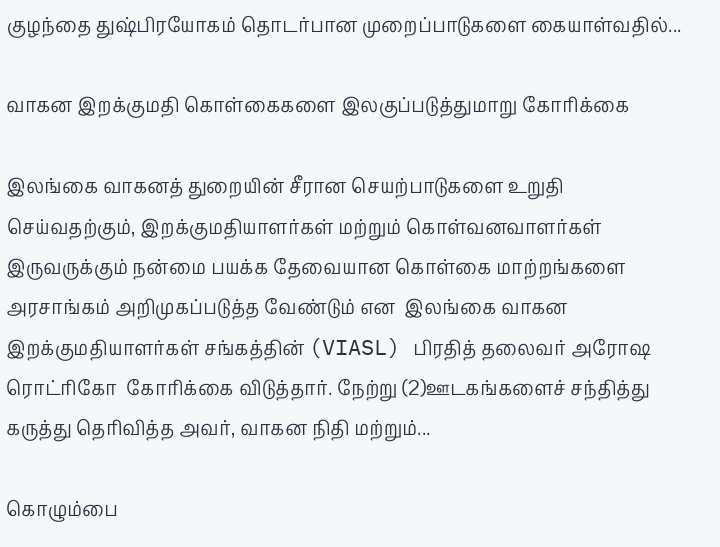குழந்தை துஷ்பிரயோகம் தொடர்பான முறைப்பாடுகளை கையாள்வதில்...

வாகன இறக்குமதி கொள்கைகளை இலகுப்படுத்துமாறு கோரிக்கை

இலங்கை வாகனத் துறையின் சீரான செயற்பாடுகளை உறுதி செய்வதற்கும், இறக்குமதியாளர்கள் மற்றும் கொள்வனவாளர்கள் இருவருக்கும் நன்மை பயக்க தேவையான கொள்கை மாற்றங்களை அரசாங்கம் அறிமுகப்படுத்த வேண்டும் என  இலங்கை வாகன இறக்குமதியாளர்கள் சங்கத்தின் (VIASL) பிரதித் தலைவர் அரோஷ ரொட்ரிகோ  கோரிக்கை விடுத்தார். நேற்று (2)ஊடகங்களைச் சந்தித்து கருத்து தெரிவித்த அவர், வாகன நிதி மற்றும்...

கொழும்பை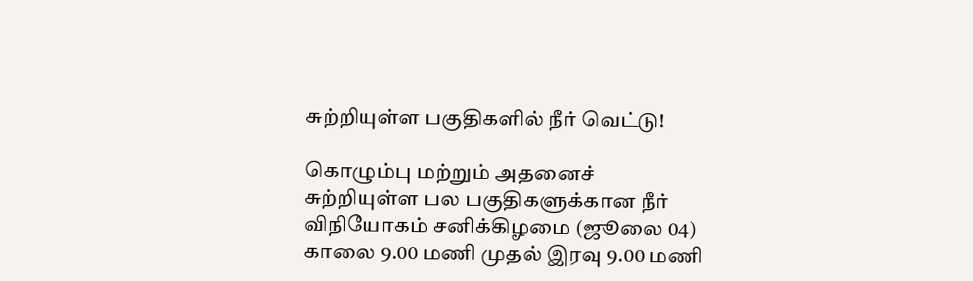சுற்றியுள்ள பகுதிகளில் நீர் வெட்டு!

கொழும்பு மற்றும் அதனைச் சுற்றியுள்ள பல பகுதிகளுக்கான நீர் விநியோகம் சனிக்கிழமை (ஜூலை 04) காலை 9.00 மணி முதல் இரவு 9.00 மணி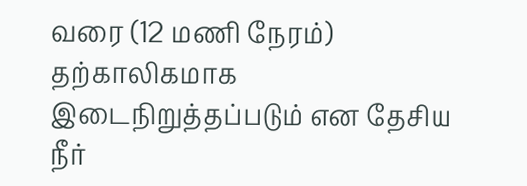வரை (12 மணி நேரம்) தற்காலிகமாக இடைநிறுத்தப்படும் என தேசிய நீர்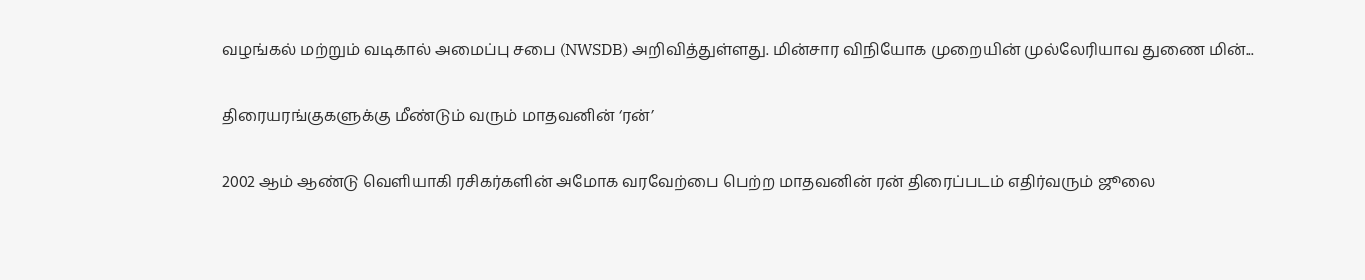வழங்கல் மற்றும் வடிகால் அமைப்பு சபை (NWSDB) அறிவித்துள்ளது. மின்சார விநியோக முறையின் முல்லேரியாவ துணை மின்...

திரையரங்குகளுக்கு மீண்டும் வரும் மாதவனின் ‘ரன்’

2002 ஆம் ஆண்டு வெளியாகி ரசிகர்களின் அமோக வரவேற்பை பெற்ற மாதவனின் ரன் திரைப்படம் எதிர்வரும் ஜூலை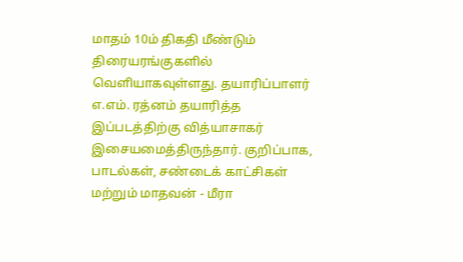மாதம் 10ம் திகதி மீண்டும் திரையரங்குகளில் வெளியாகவுள்ளது. தயாரிப்பாளர் எ.எம். ரத்னம் தயாரித்த இப்படத்திற்கு வித்யாசாகர் இசையமைத்திருந்தார். குறிப்பாக, பாடல்கள், சண்டைக் காட்சிகள் மற்றும் மாதவன் - மீரா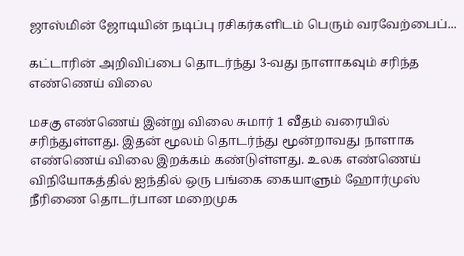ஜாஸ்மின் ஜோடியின் நடிப்பு ரசிகர்களிடம் பெரும் வரவேற்பைப்...

கட்டாரின் அறிவிப்பை தொடர்ந்து 3-வது நாளாகவும் சரிந்த எண்ணெய் விலை

மசகு எண்ணெய் இன்று விலை சுமார் 1 வீதம் வரையில் சரிந்துள்ளது. இதன் மூலம் தொடர்ந்து மூன்றாவது நாளாக எண்ணெய் விலை இறக்கம் கண்டுள்ளது. உலக எண்ணெய் விநியோகத்தில் ஐந்தில் ஒரு பங்கை கையாளும் ஹோர்முஸ் நீரிணை தொடர்பான மறைமுக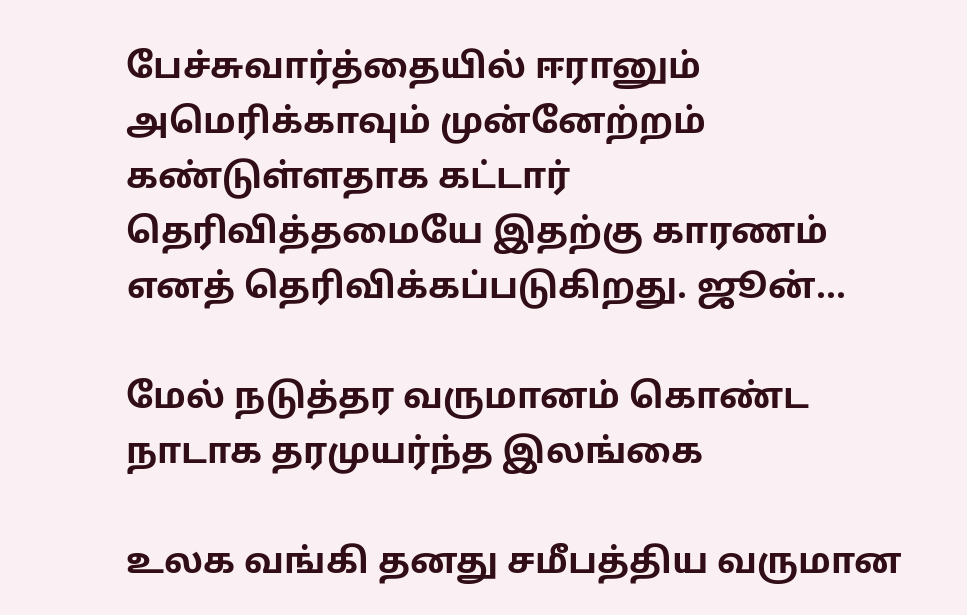பேச்சுவார்த்தையில் ஈரானும் அமெரிக்காவும் முன்னேற்றம் கண்டுள்ளதாக கட்டார் தெரிவித்தமையே இதற்கு காரணம் எனத் தெரிவிக்கப்படுகிறது. ஜூன்...

மேல் நடுத்தர வருமானம் கொண்ட நாடாக தரமுயர்ந்த இலங்கை

உலக வங்கி தனது சமீபத்திய வருமான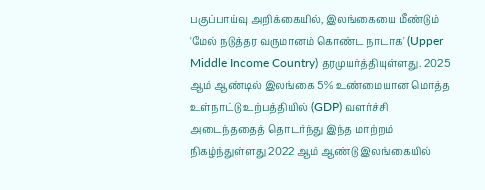பகுப்பாய்வு அறிக்கையில், இலங்கையை மீண்டும் 'மேல் நடுத்தர வருமானம் கொண்ட நாடாக' (Upper Middle Income Country) தரமுயர்த்தியுள்ளது. 2025 ஆம் ஆண்டில் இலங்கை 5% உண்மையான மொத்த உள்நாட்டு உற்பத்தியில் (GDP) வளர்ச்சி அடைந்ததைத் தொடர்ந்து இந்த மாற்றம் நிகழ்ந்துள்ளது 2022 ஆம் ஆண்டு இலங்கையில்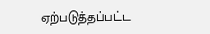ஏற்படுத்தப்பட்ட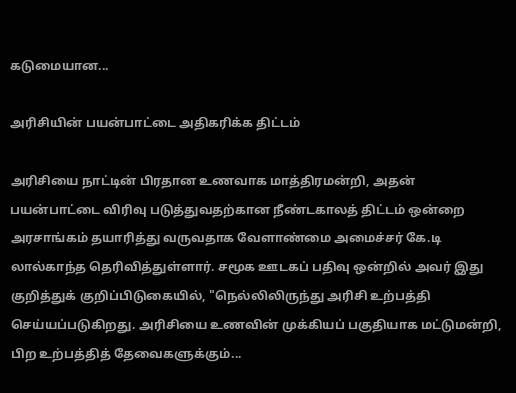கடுமையான...

அரிசியின் பயன்பாட்டை அதிகரிக்க திட்டம்

அரிசியை நாட்டின் பிரதான உணவாக மாத்திரமன்றி, அதன் பயன்பாட்டை விரிவு படுத்துவதற்கான நீண்டகாலத் திட்டம் ஒன்றை அரசாங்கம் தயாரித்து வருவதாக வேளாண்மை அமைச்சர் கே.டி லால்காந்த தெரிவித்துள்ளார். சமூக ஊடகப் பதிவு ஒன்றில் அவர் இது குறித்துக் குறிப்பிடுகையில், "நெல்லிலிருந்து அரிசி உற்பத்தி செய்யப்படுகிறது. அரிசியை உணவின் முக்கியப் பகுதியாக மட்டுமன்றி, பிற உற்பத்தித் தேவைகளுக்கும்...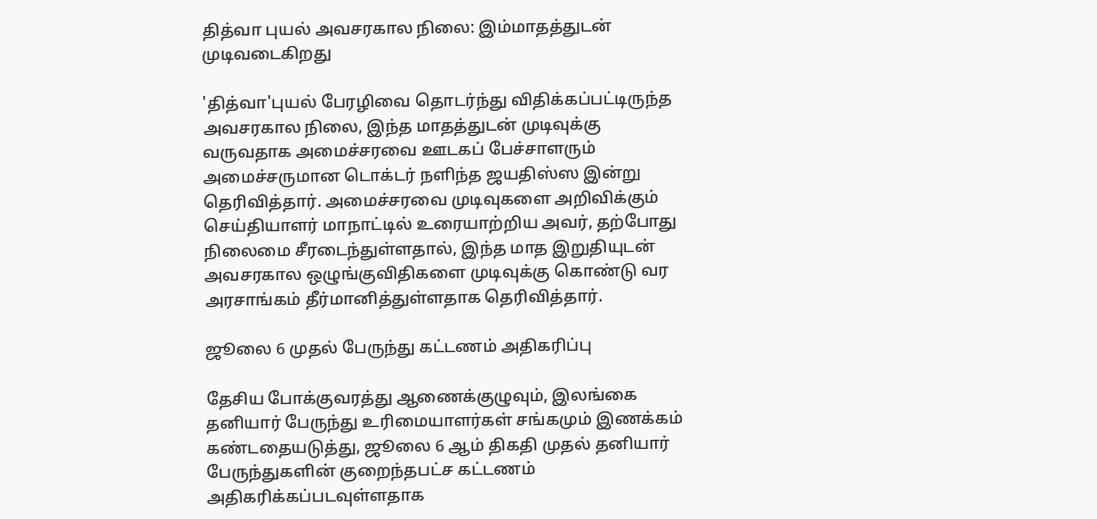தித்வா புயல் அவசரகால நிலை: இம்மாதத்துடன் முடிவடைகிறது

'தித்வா'புயல் பேரழிவை தொடர்ந்து விதிக்கப்பட்டிருந்த அவசரகால நிலை, இந்த மாதத்துடன் முடிவுக்கு வருவதாக அமைச்சரவை ஊடகப் பேச்சாளரும் அமைச்சருமான டொக்டர் நளிந்த ஜயதிஸ்ஸ இன்று தெரிவித்தார். அமைச்சரவை முடிவுகளை அறிவிக்கும் செய்தியாளர் மாநாட்டில் உரையாற்றிய அவர், தற்போது நிலைமை சீரடைந்துள்ளதால், இந்த மாத இறுதியுடன் அவசரகால ஒழுங்குவிதிகளை முடிவுக்கு கொண்டு வர அரசாங்கம் தீர்மானித்துள்ளதாக தெரிவித்தார்.

ஜூலை 6 முதல் பேருந்து கட்டணம் அதிகரிப்பு

தேசிய போக்குவரத்து ஆணைக்குழுவும், இலங்கை தனியார் பேருந்து உரிமையாளர்கள் சங்கமும் இணக்கம் கண்டதையடுத்து, ஜூலை 6 ஆம் திகதி முதல் தனியார் பேருந்துகளின் குறைந்தபட்ச கட்டணம் அதிகரிக்கப்படவுள்ளதாக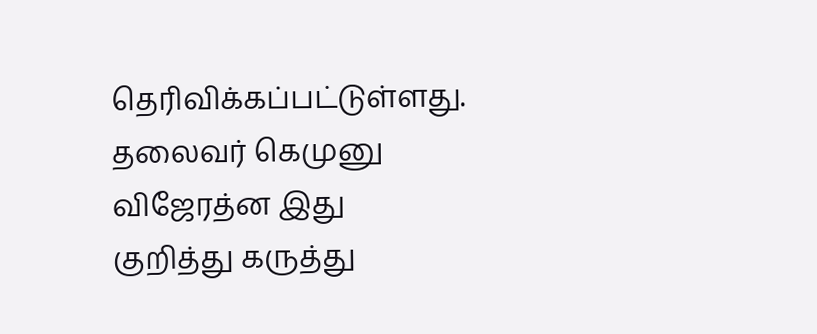தெரிவிக்கப்பட்டுள்ளது. தலைவர் கெமுனு விஜேரத்ன இது குறித்து கருத்து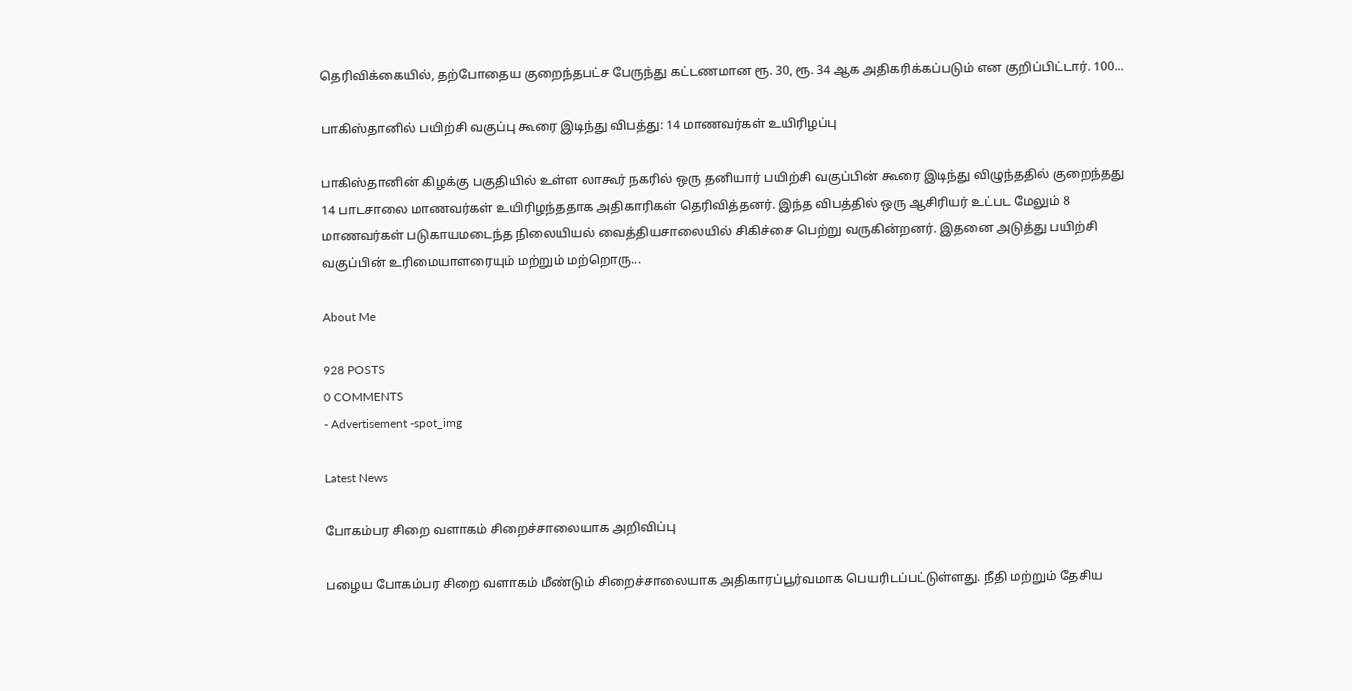தெரிவிக்கையில், தற்போதைய குறைந்தபட்ச பேருந்து கட்டணமான ரூ. 30, ரூ. 34 ஆக அதிகரிக்கப்படும் என குறிப்பிட்டார். 100...

பாகிஸ்தானில் பயிற்சி வகுப்பு கூரை இடிந்து விபத்து: 14 மாணவர்கள் உயிரிழப்பு

பாகிஸ்தானின் கிழக்கு பகுதியில் உள்ள லாகூர் நகரில் ஒரு தனியார் பயிற்சி வகுப்பின் கூரை இடிந்து விழுந்ததில் குறைந்தது 14 பாடசாலை மாணவர்கள் உயிரிழந்ததாக அதிகாரிகள் தெரிவித்தனர். இந்த விபத்தில் ஒரு ஆசிரியர் உட்பட மேலும் 8 மாணவர்கள் படுகாயமடைந்த நிலையியல் வைத்தியசாலையில் சிகிச்சை பெற்று வருகின்றனர். இதனை அடுத்து பயிற்சி வகுப்பின் உரிமையாளரையும் மற்றும் மற்றொரு...

About Me

928 POSTS
0 COMMENTS
- Advertisement -spot_img

Latest News

போகம்பர சிறை வளாகம் சிறைச்சாலையாக அறிவிப்பு

பழைய போகம்பர சிறை வளாகம் மீண்டும் சிறைச்சாலையாக அதிகாரப்பூர்வமாக பெயரிடப்பட்டுள்ளது. நீதி மற்றும் தேசிய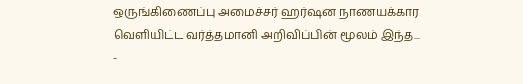ஒருங்கிணைப்பு அமைச்சர் ஹர்ஷன நாணயக்கார வெளியிட்ட வர்த்தமானி அறிவிப்பின் மூலம் இந்த...
-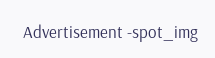Advertisement -spot_img